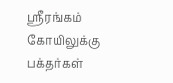ஸ்ரீரங்கம் கோயிலுக்கு பக்தர்கள்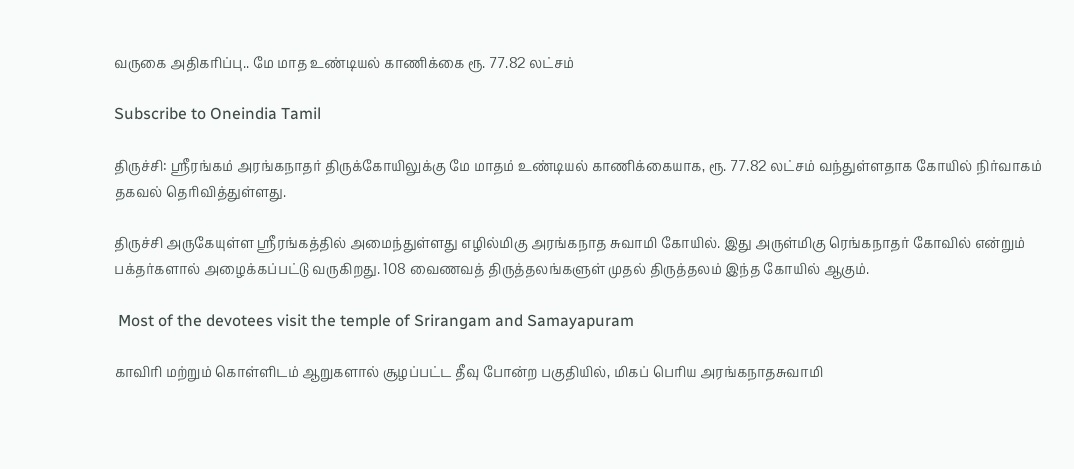வருகை அதிகரிப்பு.. மே மாத உண்டியல் காணிக்கை ரூ. 77.82 லட்சம்

Subscribe to Oneindia Tamil

திருச்சி: ஸ்ரீரங்கம் அரங்கநாதர் திருக்கோயிலுக்கு மே மாதம் உண்டியல் காணிக்கையாக, ரூ. 77.82 லட்சம் வந்துள்ளதாக கோயில் நிர்வாகம் தகவல் தெரிவித்துள்ளது.

திருச்சி அருகேயுள்ள ஸ்ரீரங்கத்தில் அமைந்துள்ளது எழில்மிகு அரங்கநாத சுவாமி கோயில். இது அருள்மிகு ரெங்கநாதர் கோவில் என்றும் பக்தர்களால் அழைக்கப்பட்டு வருகிறது. 108 வைணவத் திருத்தலங்களுள் முதல் திருத்தலம் இந்த கோயில் ஆகும்.

 Most of the devotees visit the temple of Srirangam and Samayapuram

காவிரி மற்றும் கொள்ளிடம் ஆறுகளால் சூழப்பட்ட தீவு போன்ற பகுதியில், மிகப் பெரிய அரங்கநாதசுவாமி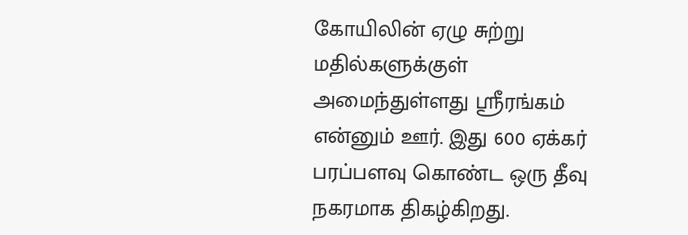கோயிலின் ஏழு சுற்று மதில்களுக்குள் அமைந்துள்ளது ஸ்ரீரங்கம் என்னும் ஊர். இது 600 ஏக்கர் பரப்பளவு கொண்ட ஒரு தீவு நகரமாக திகழ்கிறது.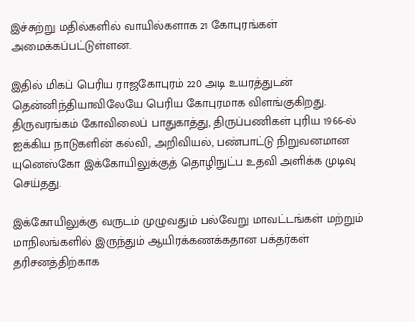இச்சுற்று மதில்களில் வாயில்களாக 21 கோபுரங்கள் அமைக்கப்பட்டுள்ளன.

இதில் மிகப் பெரிய ராஜகோபுரம் 220 அடி உயரத்துடன் தென்னிந்தியாவிலேயே பெரிய கோபுரமாக விளங்குகிறது. திருவரங்கம் கோவிலைப் பாதுகாத்து, திருப்பணிகள் புரிய 1966-ல் ஐக்கிய நாடுகளின் கல்வி, அறிவியல், பண்பாட்டு நிறுவனமான யுனெஸ்கோ இக்கோயிலுக்குத் தொழிநுட்ப உதவி அளிக்க முடிவு செய்தது.

இக்கோயிலுக்கு வருடம் முழுவதும் பல்வேறு மாவட்டங்கள் மற்றும் மாநிலங்களில் இருந்தும் ஆயிரக்கணக்கதான பக்தர்கள் தரிசனத்திற்காக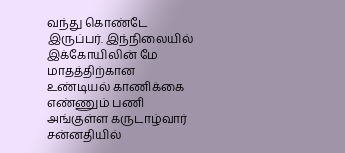வந்து கொண்டே இருப்பர். இந்நிலையில் இக்கோயிலின் மே மாதத்திற்கான உண்டியல் காணிக்கை எண்ணும் பணி அங்குள்ள கருடாழ்வார் சன்னதியில்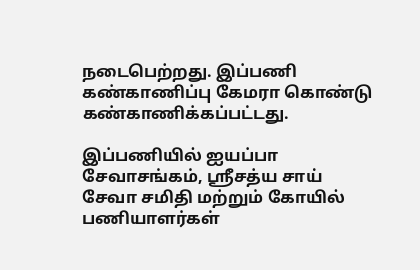நடைபெற்றது. இப்பணி கண்காணிப்பு கேமரா கொண்டு கண்காணிக்கப்பட்டது.

இப்பணியில் ஐயப்பா சேவாசங்கம், ஸ்ரீசத்ய சாய் சேவா சமிதி மற்றும் கோயில் பணியாளர்கள்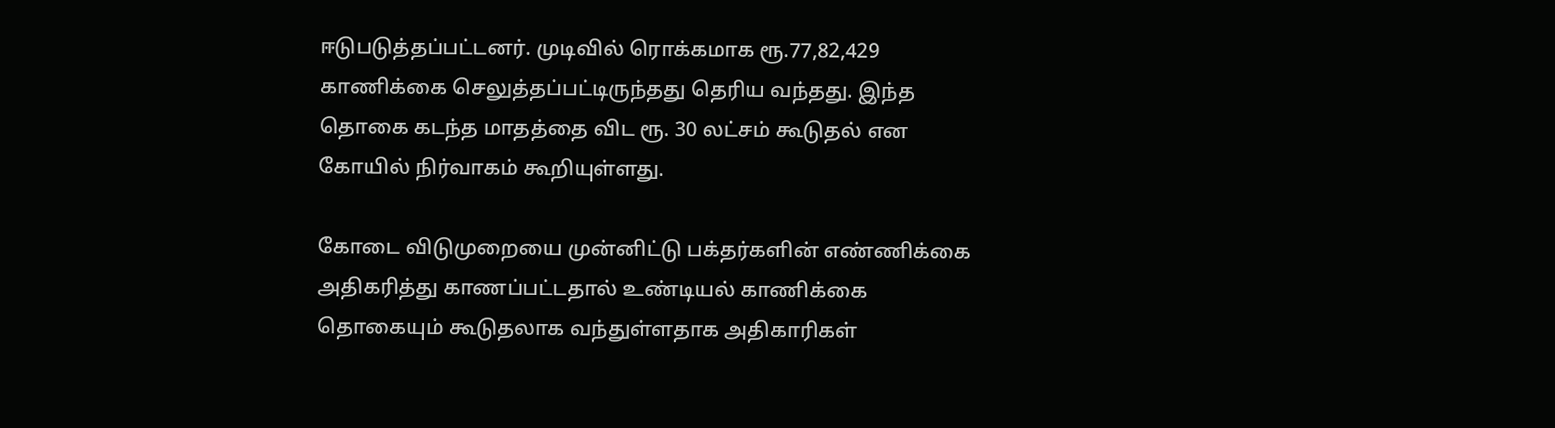ஈடுபடுத்தப்பட்டனர். முடிவில் ரொக்கமாக ரூ.77,82,429 காணிக்கை செலுத்தப்பட்டிருந்தது தெரிய வந்தது. இந்த தொகை கடந்த மாதத்தை விட ரூ. 30 லட்சம் கூடுதல் என கோயில் நிர்வாகம் கூறியுள்ளது.

கோடை விடுமுறையை முன்னிட்டு பக்தர்களின் எண்ணிக்கை அதிகரித்து காணப்பட்டதால் உண்டியல் காணிக்கை தொகையும் கூடுதலாக வந்துள்ளதாக அதிகாரிகள்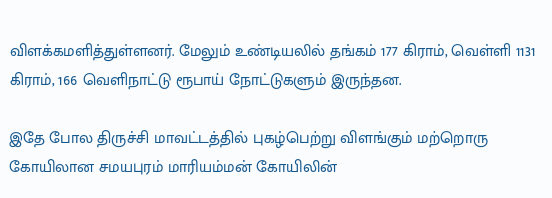விளக்கமளித்துள்ளனர். மேலும் உண்டியலில் தங்கம் 177 கிராம், வெள்ளி 1131 கிராம், 166 வெளிநாட்டு ரூபாய் நோட்டுகளும் இருந்தன.

இதே போல திருச்சி மாவட்டத்தில் புகழ்பெற்று விளங்கும் மற்றொரு கோயிலான சமயபுரம் மாரியம்மன் கோயிலின்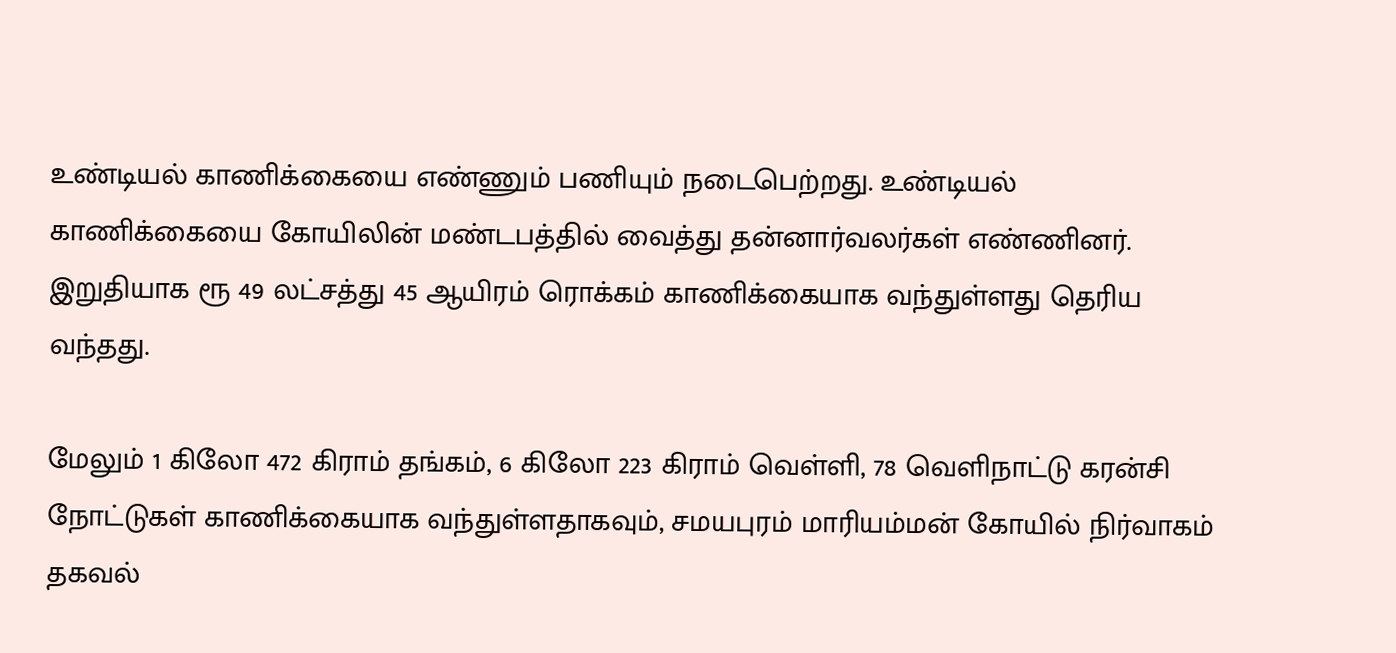உண்டியல் காணிக்கையை எண்ணும் பணியும் நடைபெற்றது. உண்டியல் காணிக்கையை கோயிலின் மண்டபத்தில் வைத்து தன்னார்வலர்கள் எண்ணினர். இறுதியாக ரூ 49 லட்சத்து 45 ஆயிரம் ரொக்கம் காணிக்கையாக வந்துள்ளது தெரிய வந்தது.

மேலும் 1 கிலோ 472 கிராம் தங்கம், 6 கிலோ 223 கிராம் வெள்ளி, 78 வெளிநாட்டு கரன்சி நோட்டுகள் காணிக்கையாக வந்துள்ளதாகவும், சமயபுரம் மாரியம்மன் கோயில் நிர்வாகம் தகவல்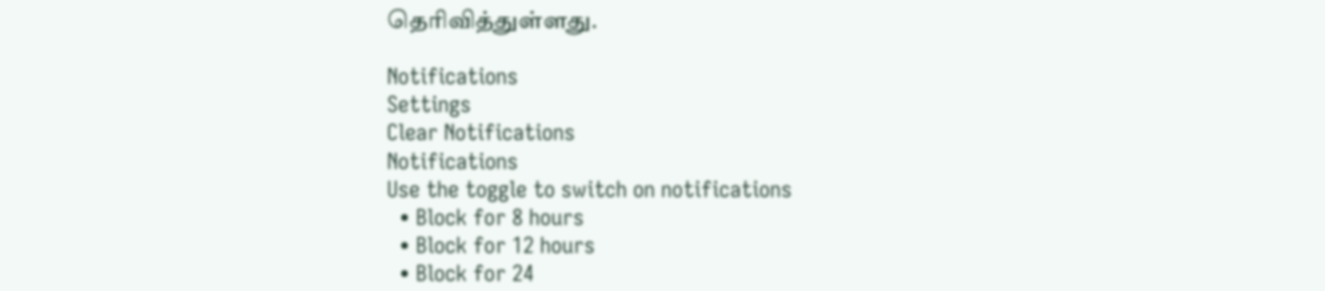தெரிவித்துள்ளது.

Notifications
Settings
Clear Notifications
Notifications
Use the toggle to switch on notifications
  • Block for 8 hours
  • Block for 12 hours
  • Block for 24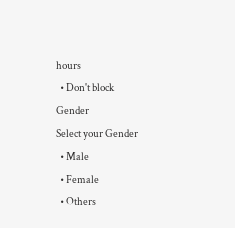hours
  • Don't block
Gender
Select your Gender
  • Male
  • Female
  • Others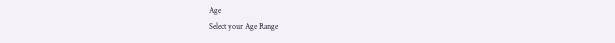Age
Select your Age Range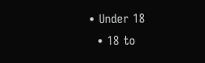• Under 18
  • 18 to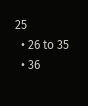25
  • 26 to 35
  • 36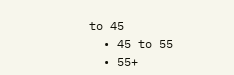to 45
  • 45 to 55
  • 55+